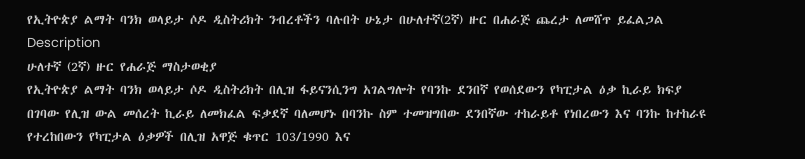የኢትዮጵያ ልማት ባንክ ወላይታ ሶዶ ዲስትሪክት ንብረቶችን ባሉበት ሁኔታ በሁለተኛ(2ኛ) ዙር በሐራጅ ጨረታ ለመሸጥ ይፈልጋል
Description
ሁለተኛ (2ኛ) ዙር የሐራጅ ማስታወቂያ
የኢትዮጵያ ልማት ባንክ ወላይታ ሶዶ ዲስትሪክት በሊዝ ፋይናንሲንግ አገልግሎት የባንኩ ደንበኛ የወሰደውን የካፒታል ዕቃ ኪራይ ክፍያ በገባው የሊዝ ውል መሰረት ኪራይ ለመክፈል ፍቃደኛ ባለመሆኑ በባንኩ ስም ተመዝግበው ደንበኛው ተከራይቶ የነበረውን እና ባንኩ ከተከራዩ የተረከበውን የካፒታል ዕቃዎች በሊዝ አዋጅ ቁጥር 103/1990 እና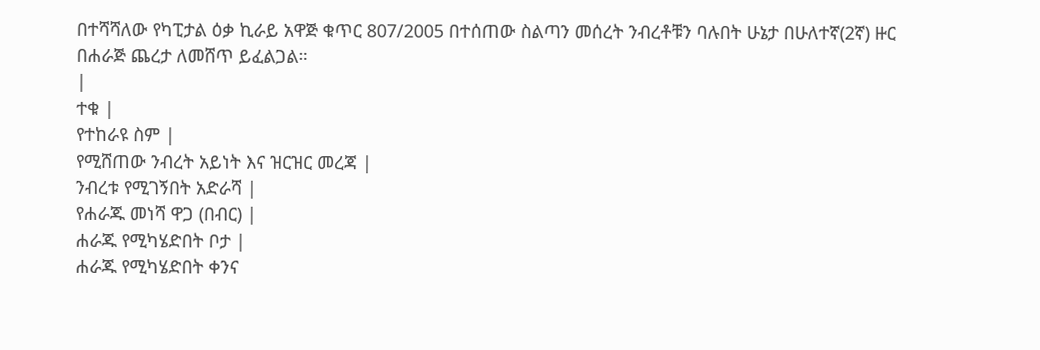በተሻሻለው የካፒታል ዕቃ ኪራይ አዋጅ ቁጥር 807/2005 በተሰጠው ስልጣን መሰረት ንብረቶቹን ባሉበት ሁኔታ በሁለተኛ(2ኛ) ዙር በሐራጅ ጨረታ ለመሸጥ ይፈልጋል።
|
ተቁ |
የተከራዩ ስም |
የሚሸጠው ንብረት አይነት እና ዝርዝር መረጃ |
ንብረቱ የሚገኝበት አድራሻ |
የሐራጁ መነሻ ዋጋ (በብር) |
ሐራጁ የሚካሄድበት ቦታ |
ሐራጁ የሚካሄድበት ቀንና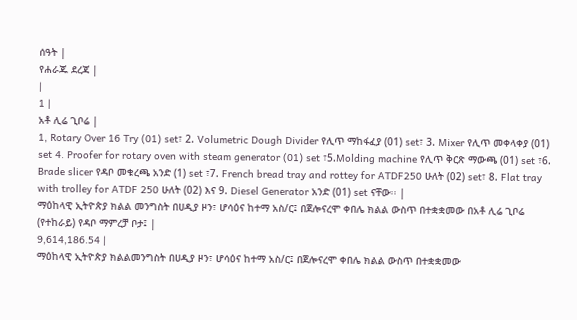ሰዓት |
የሐራጁ ደረጃ |
|
1 |
አቶ ሊሬ ጊቦሬ |
1, Rotary Over 16 Try (01) set፣ 2. Volumetric Dough Divider የሊጥ ማከፋፈያ (01) set፣ 3. Mixer የሊጥ መቀላቀያ (01) set 4. Proofer for rotary oven with steam generator (01) set ፣5.Molding machine የሊጥ ቅርጽ ማውጫ (01) set ፣6. Brade slicer የዳቦ መቁረጫ አንድ (1) set ፣7. French bread tray and rottey for ATDF250 ሁለት (02) set፣ 8. Flat tray with trolley for ATDF 250 ሁለት (02) እና 9. Diesel Generator አንድ (01) set ናቸው፡፡ |
ማዕከላዊ ኢትዮጵያ ክልል መንግስት በሀዲያ ዞን፣ ሆሳዕና ከተማ አስ/ር፤ በጀሎናረሞ ቀበሌ ክልል ውስጥ በተቋቋመው በአቶ ሊሬ ጊቦሬ (የተከራይ) የዳቦ ማምረቻ ቦታ፤ |
9,614,186.54 |
ማዕከላዊ ኢትዮጵያ ክልልመንግስት በሀዲያ ዞን፣ ሆሳዕና ከተማ አስ/ር፤ በጀሎናረሞ ቀበሌ ክልል ውስጥ በተቋቋመው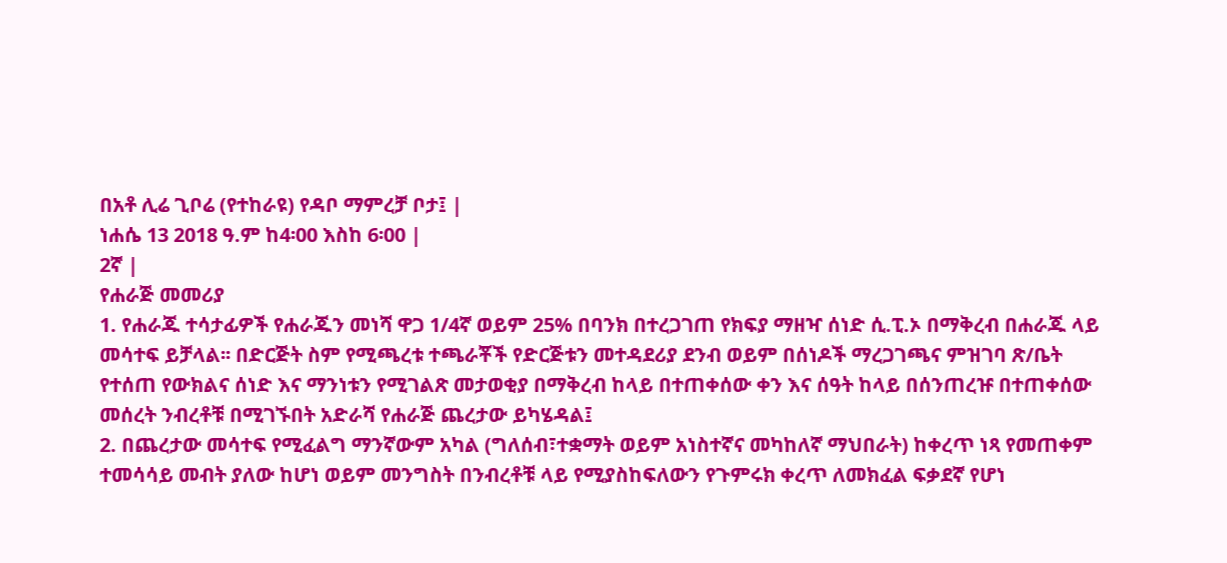በአቶ ሊሬ ጊቦሬ (የተከራዩ) የዳቦ ማምረቻ ቦታ፤ |
ነሐሴ 13 2018 ዓ.ም ከ4፡00 እስከ 6፡00 |
2ኛ |
የሐራጅ መመሪያ
1. የሐራጁ ተሳታፊዎች የሐራጁን መነሻ ዋጋ 1/4ኛ ወይም 25% በባንክ በተረጋገጠ የክፍያ ማዘዣ ሰነድ ሲ.ፒ.ኦ በማቅረብ በሐራጁ ላይ መሳተፍ ይቻላል፡፡ በድርጅት ስም የሚጫረቱ ተጫራቾች የድርጅቱን መተዳደሪያ ደንብ ወይም በሰነዶች ማረጋገጫና ምዝገባ ጽ/ቤት የተሰጠ የውክልና ሰነድ እና ማንነቱን የሚገልጽ መታወቂያ በማቅረብ ከላይ በተጠቀሰው ቀን እና ሰዓት ከላይ በሰንጠረዡ በተጠቀሰው መሰረት ንብረቶቹ በሚገኙበት አድራሻ የሐራጅ ጨረታው ይካሄዳል፤
2. በጨረታው መሳተፍ የሚፈልግ ማንኛውም አካል (ግለሰብ፣ተቋማት ወይም አነስተኛና መካከለኛ ማህበራት) ከቀረጥ ነጻ የመጠቀም ተመሳሳይ መብት ያለው ከሆነ ወይም መንግስት በንብረቶቹ ላይ የሚያስከፍለውን የጉምሩክ ቀረጥ ለመክፈል ፍቃደኛ የሆነ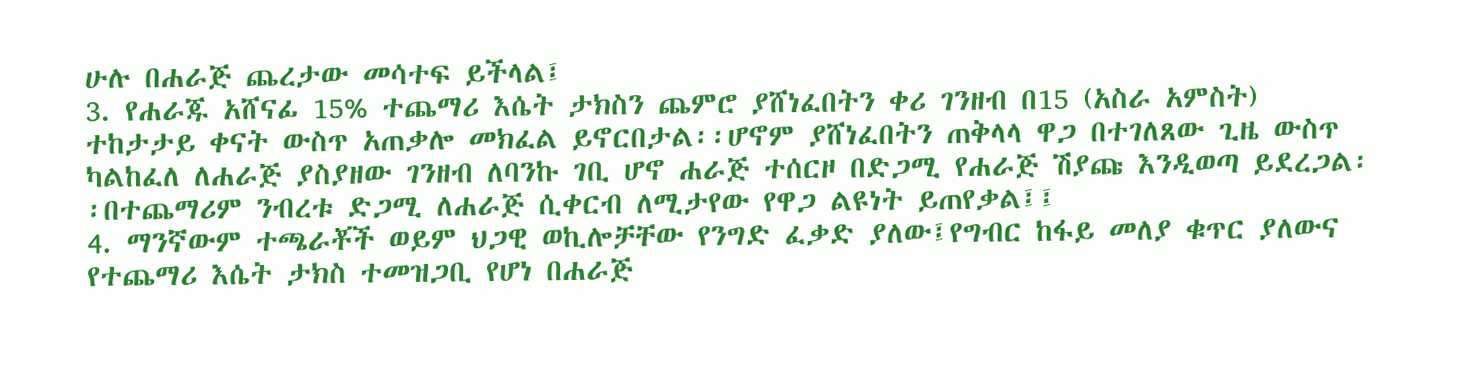ሁሉ በሐራጅ ጨረታው መሳተፍ ይችላል፤
3. የሐራጁ አሸናፊ 15% ተጨማሪ እሴት ታክስን ጨምሮ ያሸነፈበትን ቀሪ ገንዘብ በ15 (አስራ አምስት) ተከታታይ ቀናት ውስጥ አጠቃሎ መክፈል ይኖርበታል፡፡ሆኖም ያሸነፈበትን ጠቅላላ ዋጋ በተገለጸው ጊዜ ውስጥ ካልከፈለ ለሐራጅ ያስያዘው ገንዘብ ለባንኩ ገቢ ሆኖ ሐራጅ ተሰርዞ በድጋሚ የሐራጅ ሽያጩ እንዲወጣ ይደረጋል፡፡በተጨማሪም ንብረቱ ድጋሚ ለሐራጅ ሲቀርብ ለሚታየው የዋጋ ልዩነት ይጠየቃል፤፤
4. ማንኛውም ተጫራቾች ወይም ህጋዊ ወኪሎቻቸው የንግድ ፈቃድ ያለው፤የግብር ከፋይ መለያ ቁጥር ያለውና የተጨማሪ እሴት ታክስ ተመዝጋቢ የሆነ በሐራጅ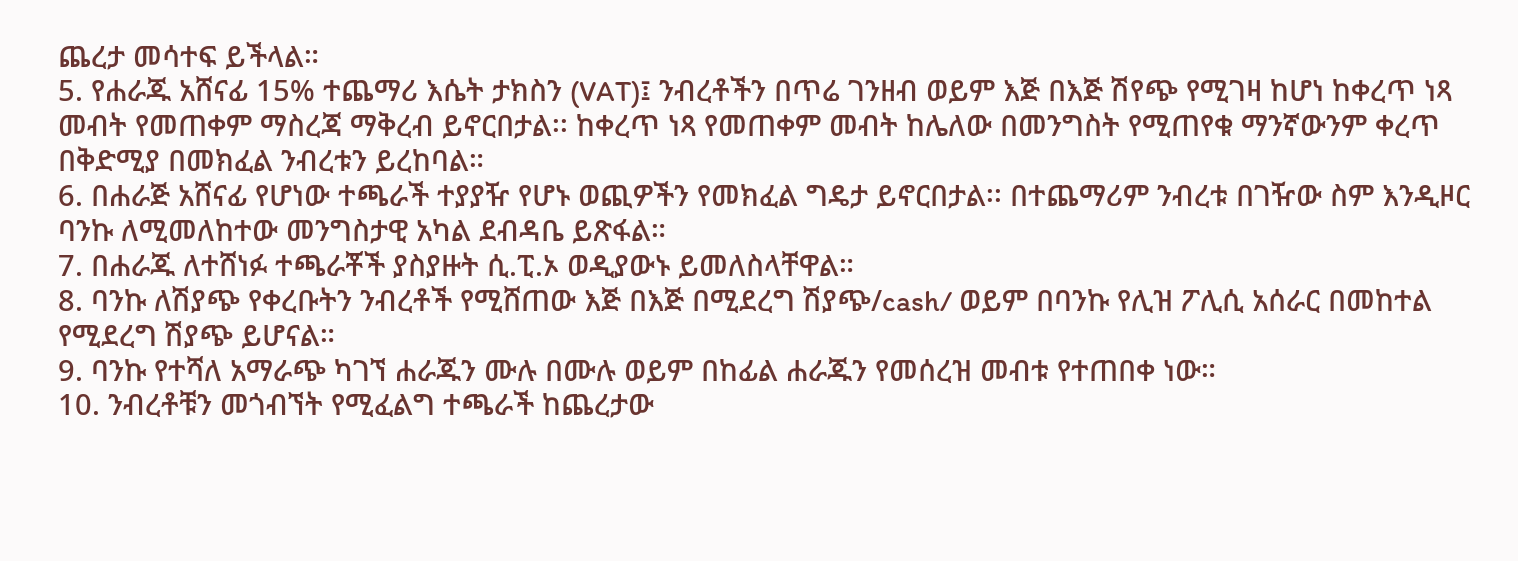ጨረታ መሳተፍ ይችላል።
5. የሐራጁ አሸናፊ 15% ተጨማሪ እሴት ታክስን (VAT)፤ ንብረቶችን በጥሬ ገንዘብ ወይም እጅ በእጅ ሽየጭ የሚገዛ ከሆነ ከቀረጥ ነጻ መብት የመጠቀም ማስረጃ ማቅረብ ይኖርበታል፡፡ ከቀረጥ ነጻ የመጠቀም መብት ከሌለው በመንግስት የሚጠየቁ ማንኛውንም ቀረጥ በቅድሚያ በመክፈል ንብረቱን ይረከባል።
6. በሐራጅ አሸናፊ የሆነው ተጫራች ተያያዥ የሆኑ ወጪዎችን የመክፈል ግዴታ ይኖርበታል፡፡ በተጨማሪም ንብረቱ በገዥው ስም እንዲዞር ባንኩ ለሚመለከተው መንግስታዊ አካል ደብዳቤ ይጽፋል።
7. በሐራጁ ለተሸነፉ ተጫራቾች ያስያዙት ሲ.ፒ.ኦ ወዲያውኑ ይመለስላቸዋል።
8. ባንኩ ለሽያጭ የቀረቡትን ንብረቶች የሚሸጠው እጅ በእጅ በሚደረግ ሽያጭ/cash/ ወይም በባንኩ የሊዝ ፖሊሲ አሰራር በመከተል የሚደረግ ሽያጭ ይሆናል።
9. ባንኩ የተሻለ አማራጭ ካገኘ ሐራጁን ሙሉ በሙሉ ወይም በከፊል ሐራጁን የመሰረዝ መብቱ የተጠበቀ ነው።
10. ንብረቶቹን መጎብኘት የሚፈልግ ተጫራች ከጨረታው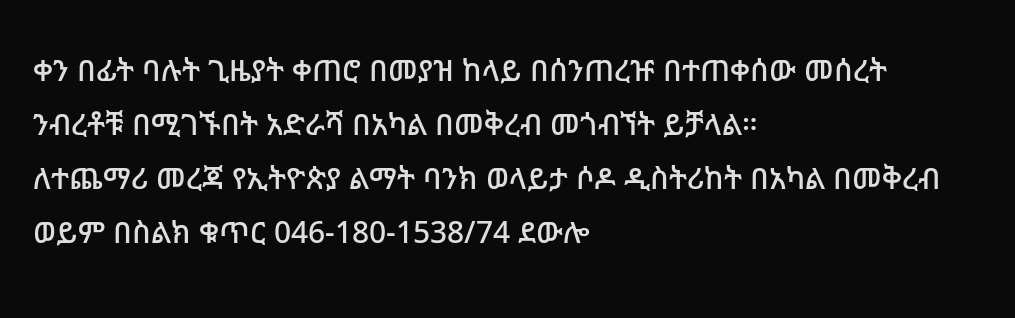ቀን በፊት ባሉት ጊዜያት ቀጠሮ በመያዝ ከላይ በሰንጠረዡ በተጠቀሰው መሰረት ንብረቶቹ በሚገኙበት አድራሻ በአካል በመቅረብ መጎብኘት ይቻላል።
ለተጨማሪ መረጃ የኢትዮጵያ ልማት ባንክ ወላይታ ሶዶ ዲስትሪከት በአካል በመቅረብ ወይም በስልክ ቁጥር 046-180-1538/74 ደውሎ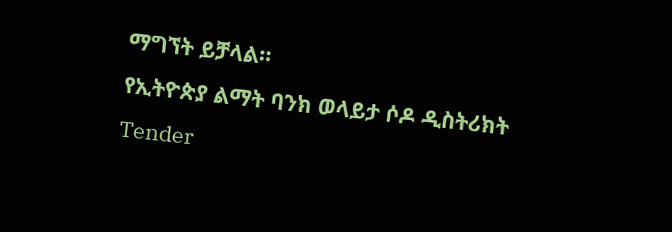ማግኘት ይቻላል።
የኢትዮጵያ ልማት ባንክ ወላይታ ሶዶ ዲስትሪክት
Tender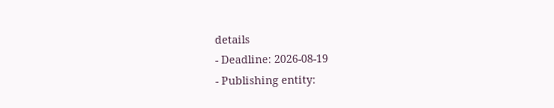details
- Deadline: 2026-08-19
- Publishing entity: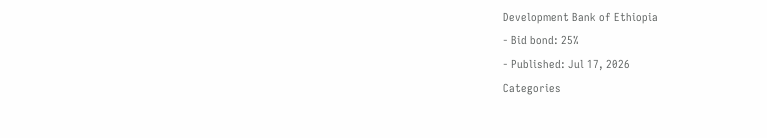Development Bank of Ethiopia
- Bid bond: 25%
- Published: Jul 17, 2026
Categories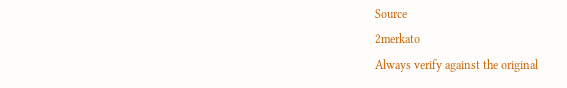Source
2merkato
Always verify against the original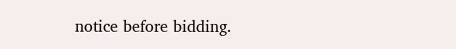notice before bidding.